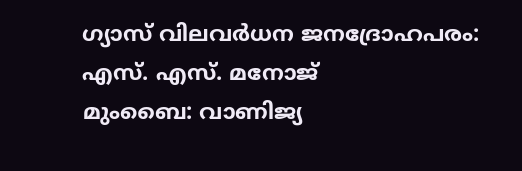ഗ്യാസ് വിലവർധന ജനദ്രോഹപരം: എസ്. എസ്. മനോജ്
മുംബൈ: വാണിജ്യ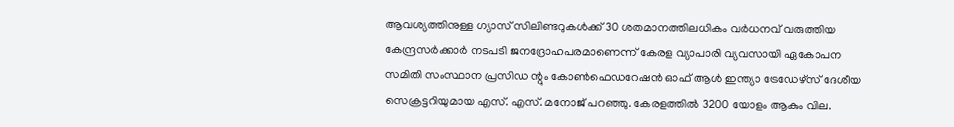ആവശ്യത്തിനുള്ള ഗ്യാസ് സിലിണ്ടറുകൾക്ക് 30 ശതമാനത്തിലധികം വർധനവ് വരുത്തിയ കേന്ദ്രസർക്കാർ നടപടി ജനദ്രോഹപരമാണെന്ന് കേരള വ്യാപാരി വ്യവസായി ഏകോപന സമിതി സംസ്ഥാന പ്രസിഡ ന്റും കോൺഫെഡറേഷൻ ഓഫ് ആൾ ഇന്ത്യാ ട്രേഡേഴ്സ് ദേശീയ സെക്രട്ടറിയുമായ എസ്. എസ്. മനോജ് പറഞ്ഞു. കേരളത്തിൽ 3200 യോളം ആകും വില.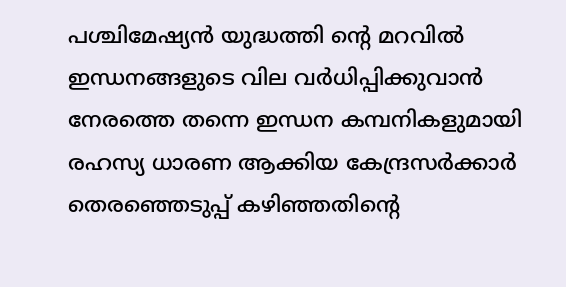പശ്ചിമേഷ്യൻ യുദ്ധത്തി ന്റെ മറവിൽ ഇന്ധനങ്ങളുടെ വില വർധിപ്പിക്കുവാൻ നേരത്തെ തന്നെ ഇന്ധന കമ്പനികളുമായി രഹസ്യ ധാരണ ആക്കിയ കേന്ദ്രസർക്കാർ തെരഞ്ഞെടുപ്പ് കഴിഞ്ഞതിന്റെ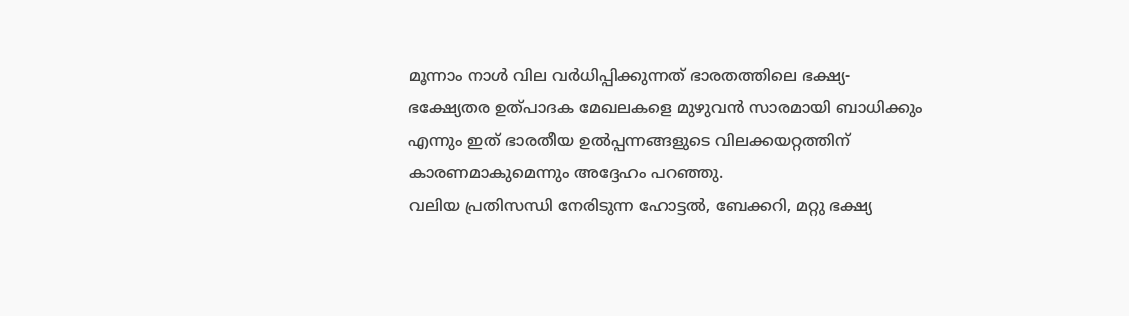മൂന്നാം നാൾ വില വർധിപ്പിക്കുന്നത് ഭാരതത്തിലെ ഭക്ഷ്യ-ഭക്ഷ്യേതര ഉത്പാദക മേഖലകളെ മുഴുവൻ സാരമായി ബാധിക്കും എന്നും ഇത് ഭാരതീയ ഉൽപ്പന്നങ്ങളുടെ വിലക്കയറ്റത്തിന് കാരണമാകുമെന്നും അദ്ദേഹം പറഞ്ഞു.
വലിയ പ്രതിസന്ധി നേരിടുന്ന ഹോട്ടൽ, ബേക്കറി, മറ്റു ഭക്ഷ്യ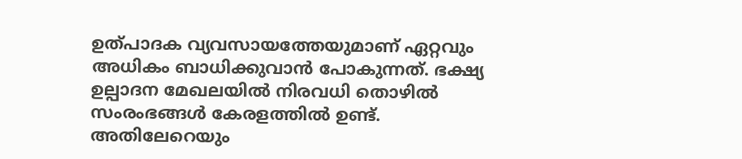ഉത്പാദക വ്യവസായത്തേയുമാണ് ഏറ്റവും അധികം ബാധിക്കുവാൻ പോകുന്നത്. ഭക്ഷ്യ ഉല്പാദന മേഖലയിൽ നിരവധി തൊഴിൽ സംരംഭങ്ങൾ കേരളത്തിൽ ഉണ്ട്. അതിലേറെയും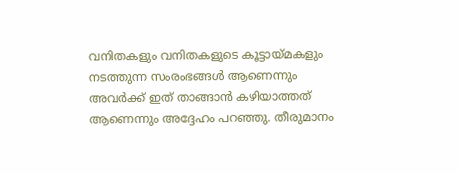വനിതകളും വനിതകളുടെ കൂട്ടായ്മകളും നടത്തുന്ന സംരംഭങ്ങൾ ആണെന്നും അവർക്ക് ഇത് താങ്ങാൻ കഴിയാത്തത് ആണെന്നും അദ്ദേഹം പറഞ്ഞു. തീരുമാനം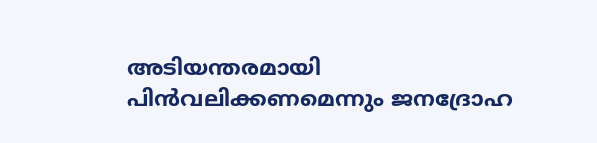അടിയന്തരമായി പിൻവലിക്കണമെന്നും ജനദ്രോഹ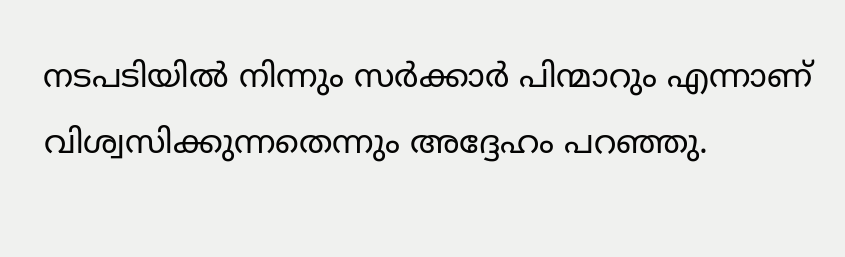നടപടിയിൽ നിന്നും സർക്കാർ പിന്മാറും എന്നാണ് വിശ്വസിക്കുന്നതെന്നും അദ്ദേഹം പറഞ്ഞു.